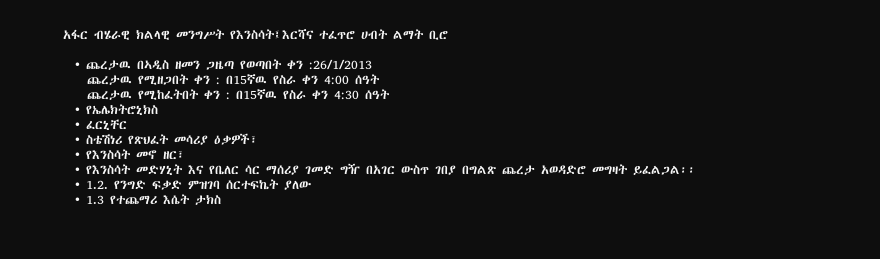አፋር ብሄራዊ ክልላዊ መንግሥት የእንስሳት፤እርሻና ተፈጥሮ ሀብት ልማት ቢሮ

  • ጨረታዉ በኣዲስ ዘመን ጋዜጣ የወጣበት ቀን :26/1/2013
    ጨረታዉ የሚዘጋበት ቀን : በ15ኛዉ የስራ ቀን 4:00 ሰዓት
    ጨረታዉ የሚከፈትበት ቀን : በ15ኛዉ የስራ ቀን 4:30 ሰዓት
  • የኤሌክትሮኒክስ
  • ፈርኒቸር
  • ስቴሽነሪ የጽህፈት መሳሪያ ዕቃዎች፣
  • የእንስሳት መኖ ዘር፣
  • የእንስሳት መድሃኒት እና የቤለር ሳር ማሰሪያ ገመድ ግዥ በአገር ውስጥ ገበያ በግልጽ ጨረታ አወዳድሮ መግዛት ይፈልጋል፡፡
  • 1.2. የንግድ ፍቃድ ምዝገባ ሰርተፍኬት ያለው
  • 1.3 የተጨማሪ እሴት ታክስ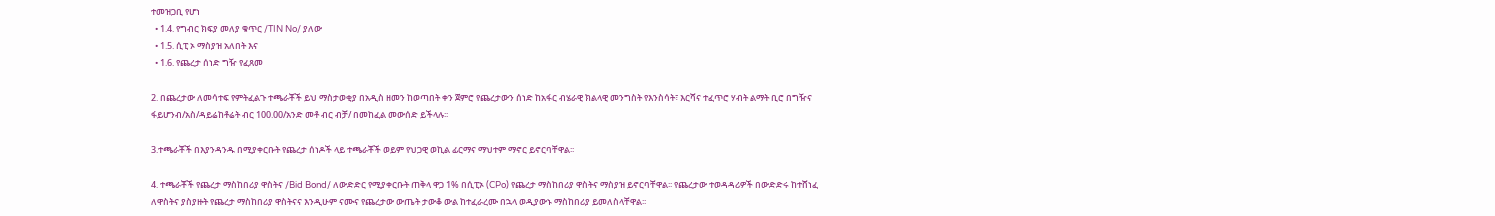ተመዝጋቢ የሆነ
  • 1.4. የግብር ክፍያ መለያ ቁጥር /TIN No/ ያለው
  • 1.5. ሲፒ ኦ ማስያዝ አለበት እና
  • 1.6. የጨረታ ሰነድ ግዥ የፈጸመ

2. በጨረታው ለመሳተፍ የምትፈልጉ ተጫራቾች ይህ ማስታወቂያ በአዲስ ዘመን ከወጣበት ቀን ጀምሮ የጨረታውን ሰነድ ከአፋር ብሄራዊ ክልላዊ መንግስት የእንስሳት፣ እርሻና ተፈጥሮ ሃብት ልማት ቢሮ በግዥና ፋይሆንብ/አስ/ዳይሬከቶሬት ብር 100.00/አንድ መቶ ብር ብቻ/ በመከፈል መውሰድ ይችላሉ፡፡

3.ተጫራቾች በእያንዳንዱ በሚያቀርቡት የጨረታ ሰነዶች ላይ ተጫራቾች ወይም የህጋዊ ወኪል ፊርማና ማህተም ማኖር ይኖርባቸዋል፡፡

4. ተጫራቾች የጨረታ ማስከበሪያ ዋስትና /Bid Bond/ ለውድድር የሚያቀርቡት ጠቅላ ዋጋ 1% በሲፒኦ (CPo) የጨረታ ማስከበሪያ ዋስትና ማስያዝ ይኖርባቸዋል፡፡ የጨረታው ተወዳዳሪዎች በውድድሩ ከተሸነፈ ለዋስትና ያስያዙት የጨረታ ማስከበሪያ ዋስትናና እንዲሁም ናሙና የጨረታው ውጤት ታውቆ ውል ከተፈራረሙ በኋላ ወዲያውኑ ማስከበሪያ ይመለስላቸዋል፡፡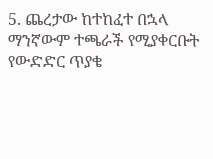5. ጨረታው ከተከፈተ በኋላ ማንኛውም ተጫራች የሚያቀርቡት የውድድር ጥያቄ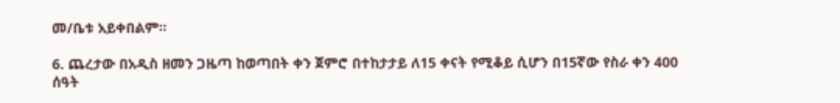መ/ቤቱ አይቀበልም፡፡

6. ጨረታው በአዲስ ዘመን ጋዜጣ ከወጣበት ቀን ጀምሮ በተከታታይ ለ15 ቀናት የሚቆይ ሲሆን በ15ኛው የስራ ቀን 400 ሰዓት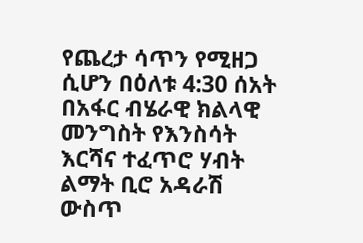የጨረታ ሳጥን የሚዘጋ ሲሆን በዕለቱ 4:30 ሰአት በአፋር ብሄራዊ ክልላዊ መንግስት የእንስሳት እርሻና ተፈጥሮ ሃብት ልማት ቢሮ አዳራሽ ውስጥ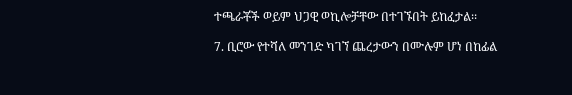ተጫራቾች ወይም ህጋዊ ወኪሎቻቸው በተገኙበት ይከፈታል፡፡

7. ቢሮው የተሻለ መንገድ ካገኘ ጨረታውን በሙሉም ሆነ በከፊል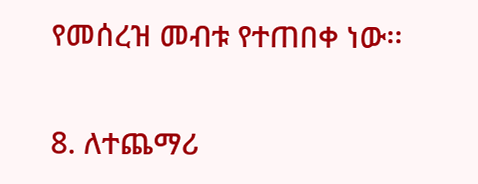የመሰረዝ መብቱ የተጠበቀ ነው፡፡

8. ለተጨማሪ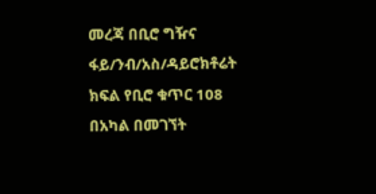መረጃ በቢሮ ግዥና ፋይ/ንብ/አስ/ዳይሮክቶሬት ክፍል የቢሮ ቁጥር 108 በአካል በመገኘት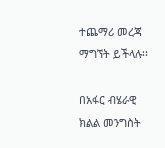ተጨማሪ መረጃ ማግኘት ይችላሉ፡፡

በአፋር ብሄራዊ ክልል መንግስት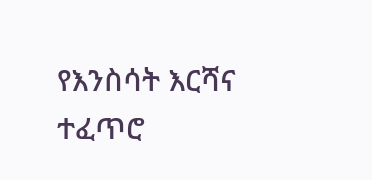የእንስሳት እርሻና ተፈጥሮ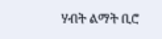ሃብት ልማት ቢሮ